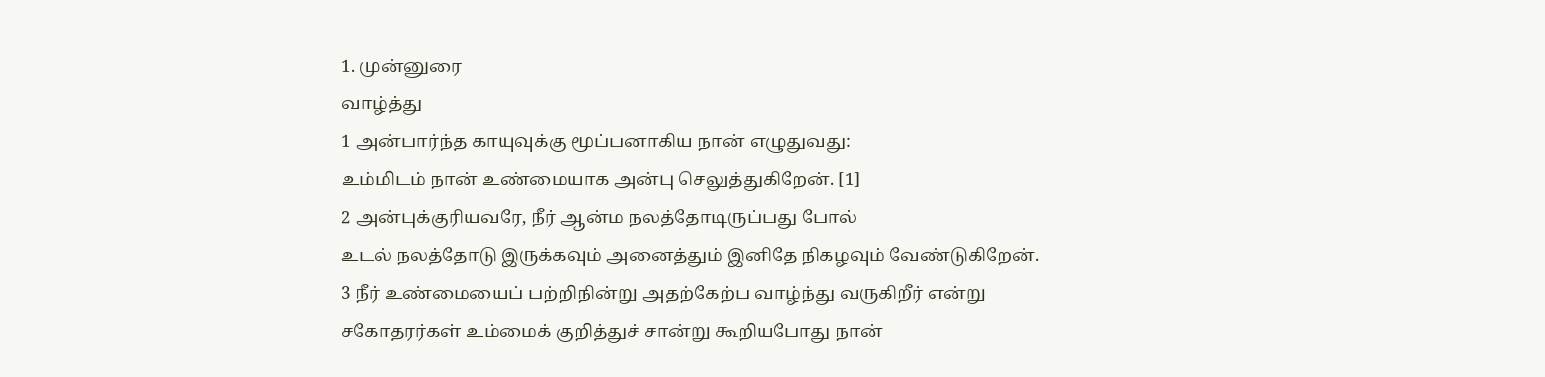1. முன்னுரை
வாழ்த்து
1 அன்பார்ந்த காயுவுக்கு மூப்பனாகிய நான் எழுதுவது:
உம்மிடம் நான் உண்மையாக அன்பு செலுத்துகிறேன். [1]
2 அன்புக்குரியவரே, நீர் ஆன்ம நலத்தோடிருப்பது போல்
உடல் நலத்தோடு இருக்கவும் அனைத்தும் இனிதே நிகழவும் வேண்டுகிறேன்.
3 நீர் உண்மையைப் பற்றிநின்று அதற்கேற்ப வாழ்ந்து வருகிறீர் என்று
சகோதரர்கள் உம்மைக் குறித்துச் சான்று கூறியபோது நான்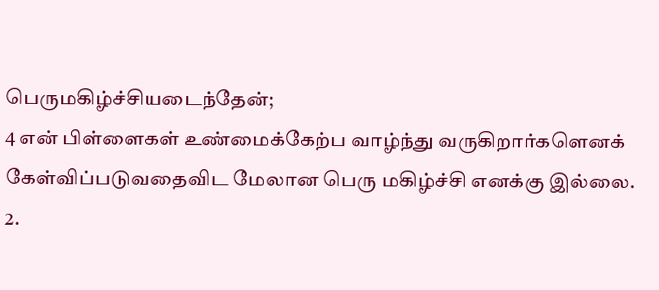பெருமகிழ்ச்சியடைந்தேன்;
4 என் பிள்ளைகள் உண்மைக்கேற்ப வாழ்ந்து வருகிறார்களெனக்
கேள்விப்படுவதைவிட மேலான பெரு மகிழ்ச்சி எனக்கு இல்லை.
2.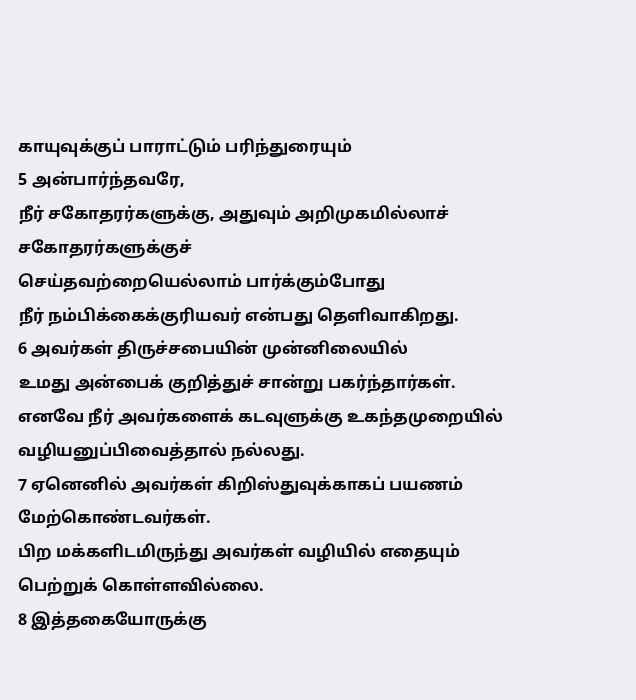காயுவுக்குப் பாராட்டும் பரிந்துரையும்
5 அன்பார்ந்தவரே,
நீர் சகோதரர்களுக்கு, அதுவும் அறிமுகமில்லாச் சகோதரர்களுக்குச்
செய்தவற்றையெல்லாம் பார்க்கும்போது
நீர் நம்பிக்கைக்குரியவர் என்பது தெளிவாகிறது.
6 அவர்கள் திருச்சபையின் முன்னிலையில்
உமது அன்பைக் குறித்துச் சான்று பகர்ந்தார்கள்.
எனவே நீர் அவர்களைக் கடவுளுக்கு உகந்தமுறையில்
வழியனுப்பிவைத்தால் நல்லது.
7 ஏனெனில் அவர்கள் கிறிஸ்துவுக்காகப் பயணம் மேற்கொண்டவர்கள்.
பிற மக்களிடமிருந்து அவர்கள் வழியில் எதையும் பெற்றுக் கொள்ளவில்லை.
8 இத்தகையோருக்கு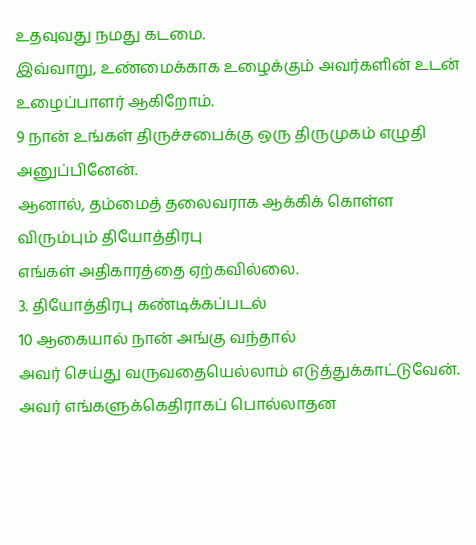உதவுவது நமது கடமை.
இவ்வாறு, உண்மைக்காக உழைக்கும் அவர்களின் உடன் உழைப்பாளர் ஆகிறோம்.
9 நான் உங்கள் திருச்சபைக்கு ஒரு திருமுகம் எழுதி அனுப்பினேன்.
ஆனால், தம்மைத் தலைவராக ஆக்கிக் கொள்ள விரும்பும் தியோத்திரபு
எங்கள் அதிகாரத்தை ஏற்கவில்லை.
3. தியோத்திரபு கண்டிக்கப்படல்
10 ஆகையால் நான் அங்கு வந்தால்
அவர் செய்து வருவதையெல்லாம் எடுத்துக்காட்டுவேன்.
அவர் எங்களுக்கெதிராகப் பொல்லாதன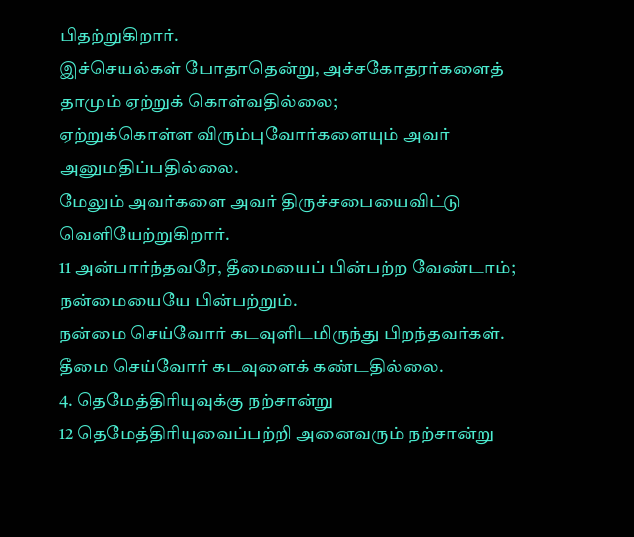பிதற்றுகிறார்.
இச்செயல்கள் போதாதென்று, அச்சகோதரர்களைத் தாமும் ஏற்றுக் கொள்வதில்லை;
ஏற்றுக்கொள்ள விரும்புவோர்களையும் அவர் அனுமதிப்பதில்லை.
மேலும் அவர்களை அவர் திருச்சபையைவிட்டு வெளியேற்றுகிறார்.
11 அன்பார்ந்தவரே, தீமையைப் பின்பற்ற வேண்டாம்; நன்மையையே பின்பற்றும்.
நன்மை செய்வோர் கடவுளிடமிருந்து பிறந்தவர்கள்.
தீமை செய்வோர் கடவுளைக் கண்டதில்லை.
4. தெமேத்திரியுவுக்கு நற்சான்று
12 தெமேத்திரியுவைப்பற்றி அனைவரும் நற்சான்று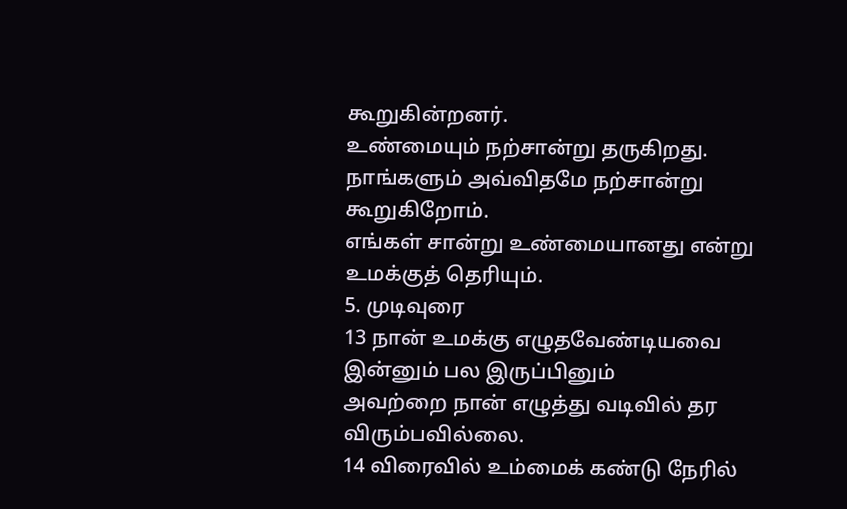கூறுகின்றனர்.
உண்மையும் நற்சான்று தருகிறது.
நாங்களும் அவ்விதமே நற்சான்று கூறுகிறோம்.
எங்கள் சான்று உண்மையானது என்று உமக்குத் தெரியும்.
5. முடிவுரை
13 நான் உமக்கு எழுதவேண்டியவை இன்னும் பல இருப்பினும்
அவற்றை நான் எழுத்து வடிவில் தர விரும்பவில்லை.
14 விரைவில் உம்மைக் கண்டு நேரில்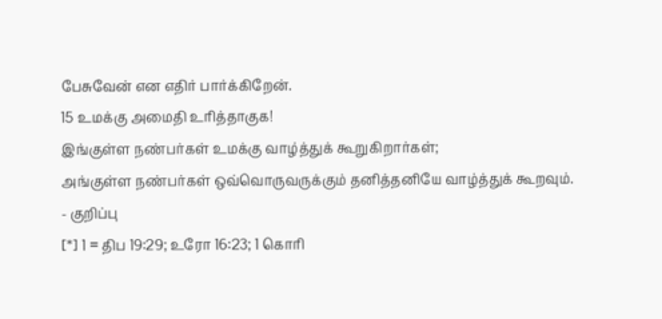பேசுவேன் என எதிர் பார்க்கிறேன்.
15 உமக்கு அமைதி உரித்தாகுக!
இங்குள்ள நண்பர்கள் உமக்கு வாழ்த்துக் கூறுகிறார்கள்;
அங்குள்ள நண்பர்கள் ஒவ்வொருவருக்கும் தனித்தனியே வாழ்த்துக் கூறவும்.
- குறிப்பு
[*] 1 = திப 19:29; உரோ 16:23; 1 கொரி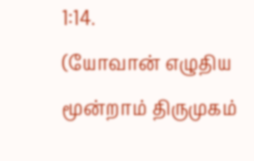1:14.
(யோவான் எழுதிய மூன்றாம் திருமுகம்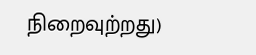நிறைவுற்றது)